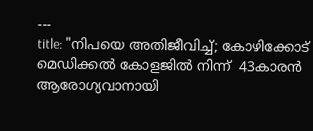---
title: "നിപയെ അതിജീവിച്ച്; കോഴിക്കോട് മെഡിക്കൽ കോളജിൽ നിന്ന്  43കാരൻ ആരോഗ്യവാനായി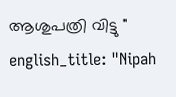ആശുപത്രി വിട്ടു "
english_title: "Nipah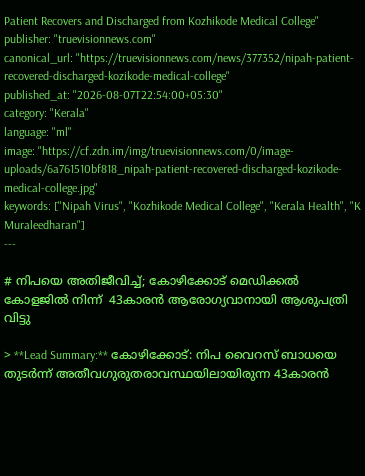Patient Recovers and Discharged from Kozhikode Medical College"
publisher: "truevisionnews.com"
canonical_url: "https://truevisionnews.com/news/377352/nipah-patient-recovered-discharged-kozikode-medical-college"
published_at: "2026-08-07T22:54:00+05:30"
category: "Kerala"
language: "ml"
image: "https://cf.zdn.im/img/truevisionnews.com/0/image-uploads/6a761510bf818_nipah-patient-recovered-discharged-kozikode-medical-college.jpg"
keywords: ["Nipah Virus", "Kozhikode Medical College", "Kerala Health", "K Muraleedharan"]
---

# നിപയെ അതിജീവിച്ച്; കോഴിക്കോട് മെഡിക്കൽ കോളജിൽ നിന്ന്  43കാരൻ ആരോഗ്യവാനായി ആശുപത്രി വിട്ടു

> **Lead Summary:** കോഴിക്കോട്: നിപ വൈറസ് ബാധയെ തുടർന്ന് അതീവഗുരുതരാവസ്ഥയിലായിരുന്ന 43കാരൻ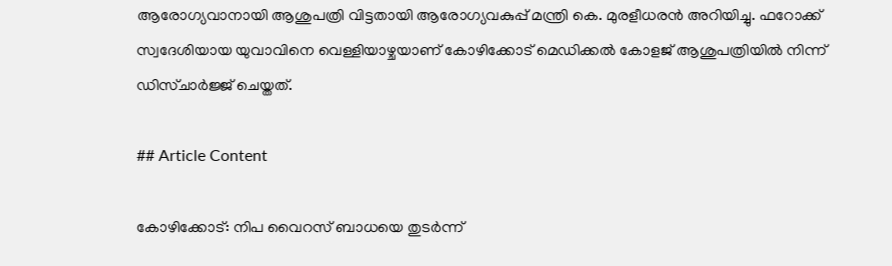ആരോഗ്യവാനായി ആശുപത്രി വിട്ടതായി ആരോഗ്യവകുപ്പ് മന്ത്രി കെ. മുരളീധരൻ അറിയിച്ചു. ഫറോക്ക് സ്വദേശിയായ യുവാവിനെ വെള്ളിയാഴ്ചയാണ് കോഴിക്കോട് മെഡിക്കൽ കോളജ് ആശുപത്രിയിൽ നിന്ന് ഡിസ്ചാർജ്ജ് ചെയ്തത്.

## Article Content

കോഴിക്കോട്: നിപ വൈറസ് ബാധയെ തുടർന്ന്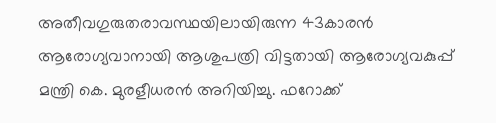അതീവഗുരുതരാവസ്ഥയിലായിരുന്ന 43കാരൻ ആരോഗ്യവാനായി ആശുപത്രി വിട്ടതായി ആരോഗ്യവകുപ്പ് മന്ത്രി കെ. മുരളീധരൻ അറിയിച്ചു. ഫറോക്ക്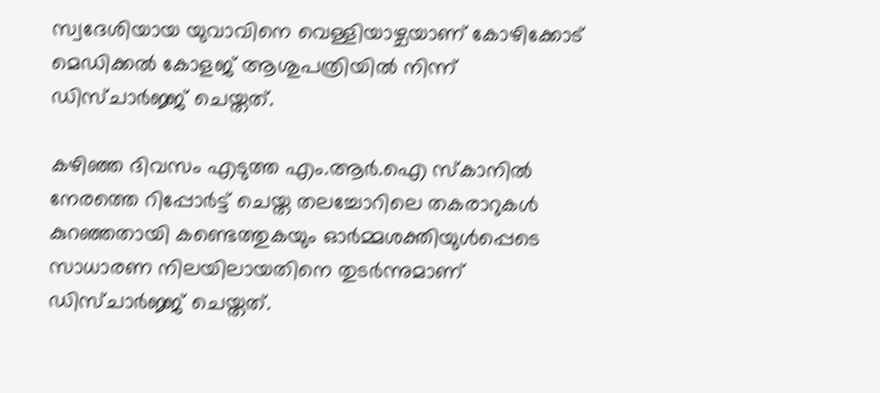സ്വദേശിയായ യുവാവിനെ വെള്ളിയാഴ്ചയാണ് കോഴിക്കോട് മെഡിക്കൽ കോളജ് ആശുപത്രിയിൽ നിന്ന് ഡിസ്ചാർജ്ജ് ചെയ്തത്.

കഴിഞ്ഞ ദിവസം എടുത്ത എം.ആർ.ഐ സ്കാനിൽ നേരത്തെ റിപ്പോർട്ട് ചെയ്ത തലച്ചോറിലെ തകരാറുകൾ കുറഞ്ഞതായി കണ്ടെത്തുകയും ഓർമ്മശക്തിയുൾപ്പെടെ സാധാരണ നിലയിലായതിനെ തുടർന്നുമാണ് ഡിസ്ചാർജ്ജ് ചെയ്തത്.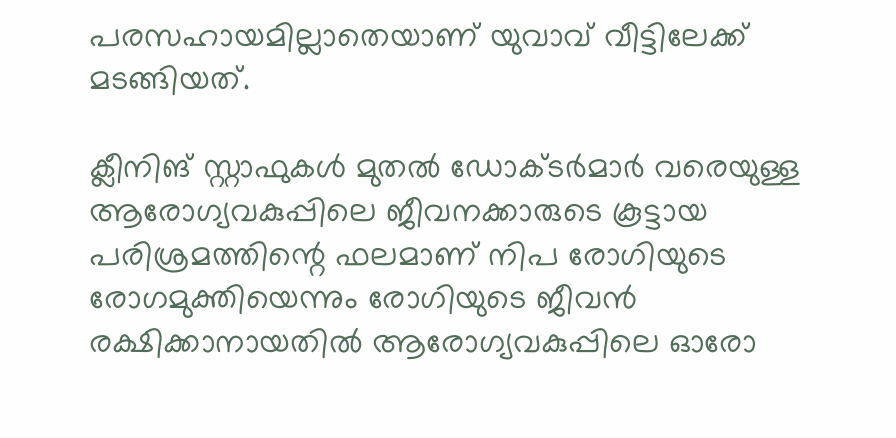പരസഹായമില്ലാതെയാണ് യുവാവ് വീട്ടിലേക്ക് മടങ്ങിയത്.

ക്ലീനിങ് സ്റ്റാഫുകൾ മുതൽ ഡോക്ടർമാർ വരെയുള്ള ആരോഗ്യവകുപ്പിലെ ജീവനക്കാരുടെ കൂട്ടായ പരിശ്രമത്തിന്റെ ഫലമാണ് നിപ രോഗിയുടെ രോഗമുക്തിയെന്നും രോഗിയുടെ ജീവൻ രക്ഷിക്കാനായതിൽ ആരോഗ്യവകുപ്പിലെ ഓരോ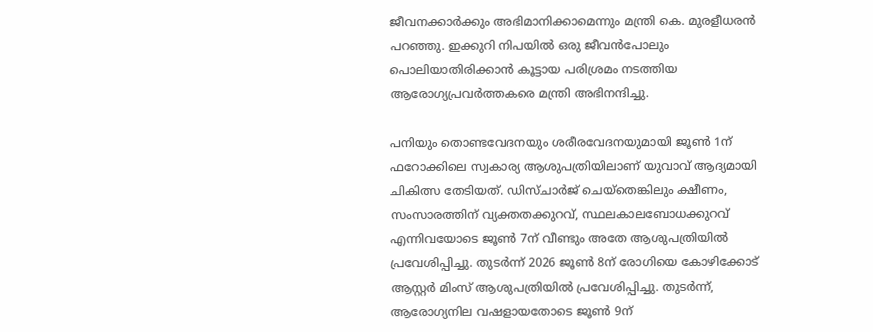ജീവനക്കാർക്കും അഭിമാനിക്കാമെന്നും മന്ത്രി കെ. മുരളീധരൻ പറഞ്ഞു. ഇക്കുറി നിപയിൽ ഒരു ജീവൻപോലും പൊലിയാതിരിക്കാൻ കൂട്ടായ പരിശ്രമം നടത്തിയ ആരോഗ്യപ്രവർത്തകരെ മന്ത്രി അഭിനന്ദിച്ചു.

പനിയും തൊണ്ടവേദനയും ശരീരവേദനയുമായി ജൂൺ 1ന് ഫറോക്കിലെ സ്വകാര്യ ആശുപത്രിയിലാണ് യുവാവ് ആദ്യമായി ചികിത്സ തേടിയത്. ഡിസ്ചാർജ് ചെയ്തെങ്കിലും ക്ഷീണം, സംസാരത്തിന് വ്യക്തതക്കുറവ്, സ്ഥലകാലബോധക്കുറവ് എന്നിവയോടെ ജൂൺ 7ന് വീണ്ടും അതേ ആശുപത്രിയിൽ പ്രവേശിപ്പിച്ചു. തുടർന്ന് 2026 ജൂൺ 8ന് രോഗിയെ കോഴിക്കോട് ആസ്റ്റർ മിംസ് ആശുപത്രിയിൽ പ്രവേശിപ്പിച്ചു. തുടർന്ന്, ആരോഗ്യനില വഷളായതോടെ ജൂൺ 9ന്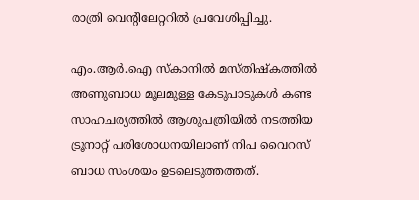രാത്രി വെന്റിലേറ്ററിൽ പ്രവേശിപ്പിച്ചു.

എം.ആർ.ഐ സ്കാനിൽ മസ്തിഷ്കത്തിൽ അണുബാധ മൂലമുള്ള കേടുപാടുകൾ കണ്ട സാഹചര്യത്തിൽ ആശുപത്രിയിൽ നടത്തിയ ട്രൂനാറ്റ് പരിശോധനയിലാണ് നിപ വൈറസ് ബാധ സംശയം ഉടലെടുത്തത്തത്.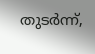തുടർന്ന്,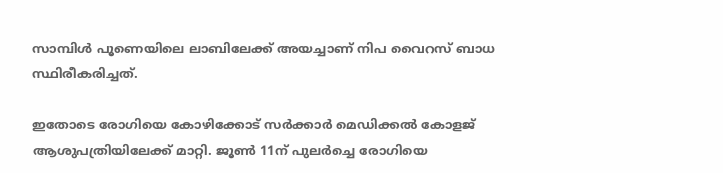സാമ്പിൾ പൂണെയിലെ ലാബിലേക്ക് അയച്ചാണ് നിപ വൈറസ് ബാധ സ്ഥിരീകരിച്ചത്.

ഇതോടെ രോഗിയെ കോഴിക്കോട് സർക്കാർ മെഡിക്കൽ കോളജ് ആശുപത്രിയിലേക്ക് മാറ്റി. ജൂൺ 11ന് പുലർച്ചെ രോഗിയെ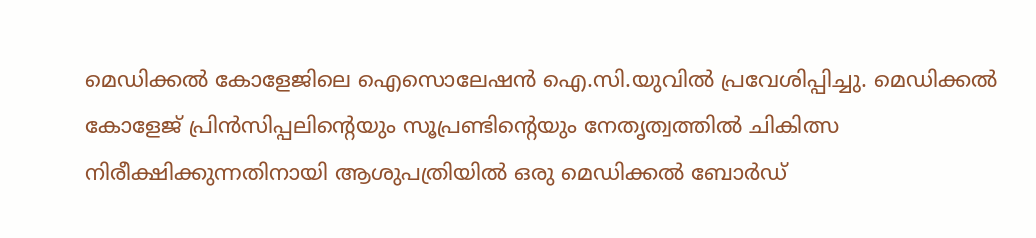മെഡിക്കൽ കോളേജിലെ ഐസൊലേഷൻ ഐ.സി.യുവിൽ പ്രവേശിപ്പിച്ചു. മെഡിക്കൽ കോളേജ് പ്രിൻസിപ്പലിൻ്റെയും സൂപ്രണ്ടിൻ്റെയും നേതൃത്വത്തിൽ ചികിത്സ നിരീക്ഷിക്കുന്നതിനായി ആശുപത്രിയിൽ ഒരു മെഡിക്കൽ ബോർഡ്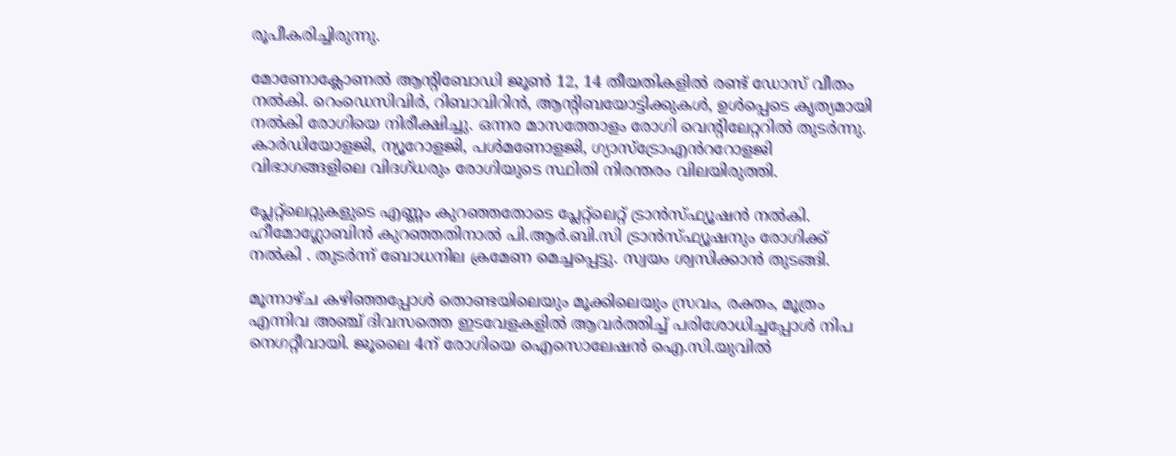രൂപീകരിച്ചിരുന്നു.

മോണോക്ലോണൽ ആൻ്റിബോഡി ജൂൺ 12, 14 തീയതികളിൽ രണ്ട് ഡോസ് വീതം നൽകി. റെംഡെസിവിർ, റിബാവിറിൻ, ആൻ്റിബയോട്ടിക്കുകൾ, ഉൾപ്പെടെ കൃത്യമായി നൽകി രോഗിയെ നിരീക്ഷിച്ചു. ഒന്നര മാസത്തോളം രോഗി വെന്റിലേറ്ററിൽ തുടർന്നു. കാർഡിയോളജി, ന്യൂറോളജി, പൾമണോളജി, ഗ്യാസ്ട്രോഎൻററോളജി വിഭാഗങ്ങളിലെ വിദഗ്‌ധരും രോഗിയുടെ സ്ഥിതി നിരന്തരം വിലയിരുത്തി.

പ്ലേറ്റ്ലെറ്റുകളുടെ എണ്ണം കുറഞ്ഞതോടെ പ്ലേറ്റ്ലെറ്റ് ട്രാൻസ്ഫ്യൂഷൻ നൽകി. ഹീമോഗ്ലോബിൻ കുറഞ്ഞതിനാൽ പി.ആർ.ബി.സി ട്രാൻസ്ഫ്യൂഷനും രോഗിക്ക് നൽകി . തുടർന്ന് ബോധനില ക്രമേണ മെച്ചപ്പെട്ടു. സ്വയം ശ്വസിക്കാൻ തുടങ്ങി.

മൂന്നാഴ്ച കഴിഞ്ഞപ്പോൾ തൊണ്ടയിലെയും മൂക്കിലെയും സ്രവം, രക്തം, മൂത്രം എന്നിവ അഞ്ച് ദിവസത്തെ ഇടവേളകളിൽ ആവർത്തിച്ച് പരിശോധിച്ചപ്പോൾ നിപ നെഗറ്റീവായി. ജൂലൈ 4ന് രോഗിയെ ഐസൊലേഷൻ ഐ.സി.യുവിൽ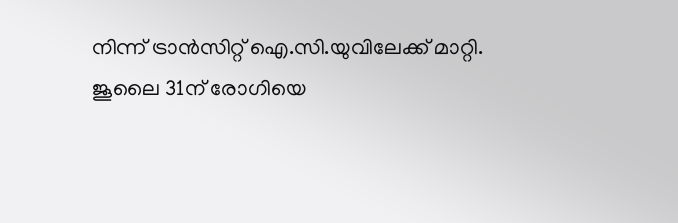നിന്ന് ട്രാൻസിറ്റ് ഐ.സി.യുവിലേക്ക് മാറ്റി. ജൂലൈ 31ന് രോഗിയെ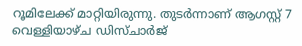റൂമിലേക്ക് മാറ്റിയിരുന്നു. തുടർന്നാണ് ആഗസ്റ്റ് 7 വെള്ളിയാഴ്ച ഡിസ്ചാർജ്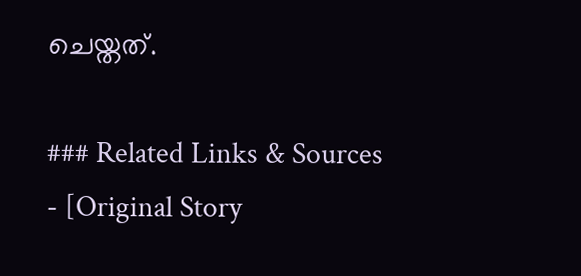ചെയ്തത്.

### Related Links & Sources
- [Original Story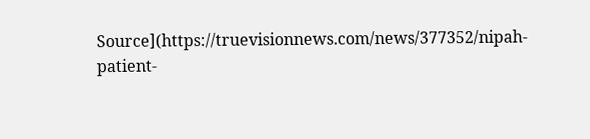Source](https://truevisionnews.com/news/377352/nipah-patient-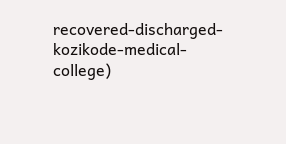recovered-discharged-kozikode-medical-college)